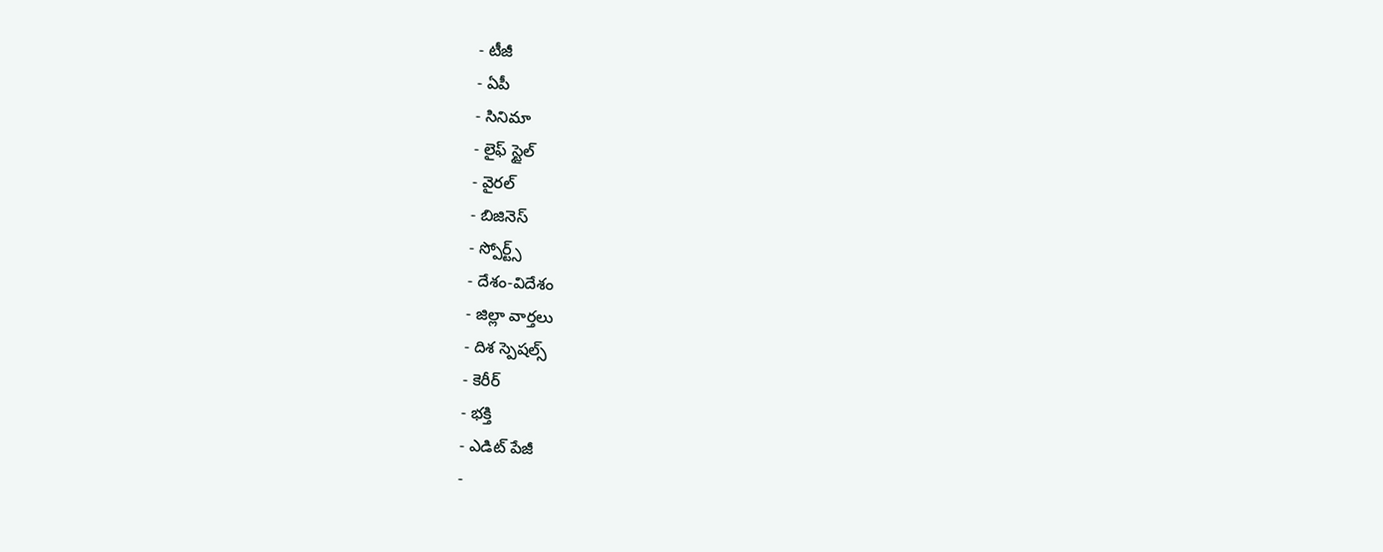- టీజీ
- ఏపీ
- సినిమా
- లైఫ్ స్టైల్
- వైరల్
- బిజినెస్
- స్పోర్ట్స్
- దేశం-విదేశం
- జిల్లా వార్తలు
- దిశ స్పెషల్స్
- కెరీర్
- భక్తి
- ఎడిట్ పేజీ
-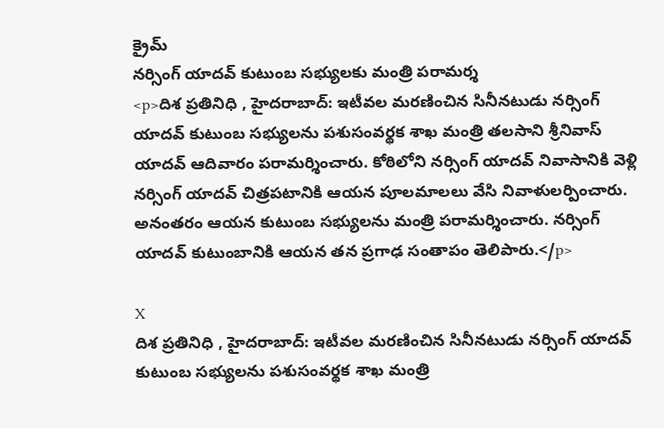క్రైమ్
నర్సింగ్ యాదవ్ కుటుంబ సభ్యులకు మంత్రి పరామర్శ
<p>దిశ ప్రతినిధి , హైదరాబాద్: ఇటీవల మరణించిన సినీనటుడు నర్సింగ్ యాదవ్ కుటుంబ సభ్యులను పశుసంవర్థక శాఖ మంత్రి తలసాని శ్రీనివాస్ యాదవ్ ఆదివారం పరామర్శించారు. కోఠిలోని నర్సింగ్ యాదవ్ నివాసానికి వెళ్లి నర్సింగ్ యాదవ్ చిత్రపటానికి ఆయన పూలమాలలు వేసి నివాళులర్పించారు. అనంతరం ఆయన కుటుంబ సభ్యులను మంత్రి పరామర్శించారు. నర్సింగ్ యాదవ్ కుటుంబానికి ఆయన తన ప్రగాఢ సంతాపం తెలిపారు.</p>

X
దిశ ప్రతినిధి , హైదరాబాద్: ఇటీవల మరణించిన సినీనటుడు నర్సింగ్ యాదవ్ కుటుంబ సభ్యులను పశుసంవర్థక శాఖ మంత్రి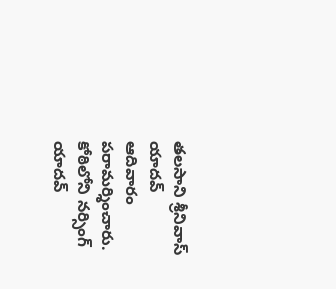తలసాని శ్రీనివాస్ యాదవ్ ఆదివారం పరామర్శించారు. కోఠిలోని నర్సింగ్ యాదవ్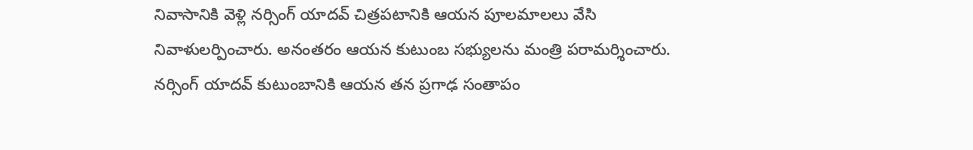నివాసానికి వెళ్లి నర్సింగ్ యాదవ్ చిత్రపటానికి ఆయన పూలమాలలు వేసి నివాళులర్పించారు. అనంతరం ఆయన కుటుంబ సభ్యులను మంత్రి పరామర్శించారు. నర్సింగ్ యాదవ్ కుటుంబానికి ఆయన తన ప్రగాఢ సంతాపం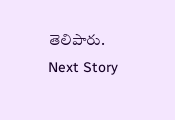తెలిపారు.
Next Story